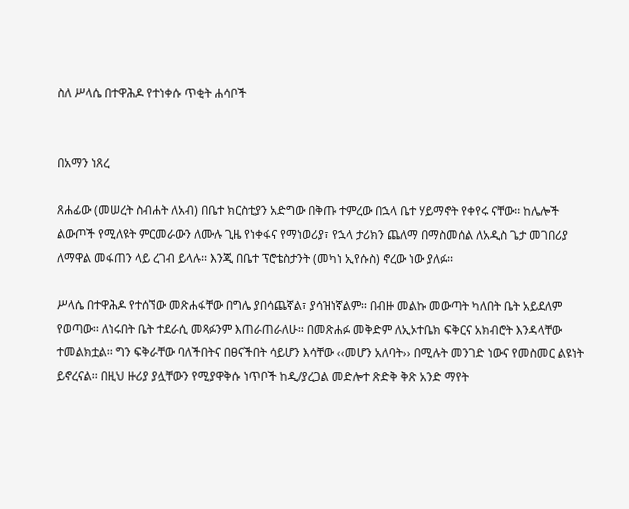ስለ ሥላሴ በተዋሕዶ የተነቀሱ ጥቂት ሐሳቦች


በአማን ነጸረ

ጸሐፊው (መሠረት ስብሐት ለአብ) በቤተ ክርስቲያን አድግው በቅጡ ተምረው በኋላ ቤተ ሃይማኖት የቀየሩ ናቸው፡፡ ከሌሎች ልውጦች የሚለዩት ምርመራውን ለሙሉ ጊዜ የነቀፋና የማነወሪያ፣ የኋላ ታሪክን ጨለማ በማስመሰል ለአዲስ ጌታ መገበሪያ ለማዋል መፋጠን ላይ ረገብ ይላሉ፡፡ እንጂ በቤተ ፕሮቴስታንት (መካነ ኢየሱስ) ኖረው ነው ያለፉ፡፡

ሥላሴ በተዋሕዶ የተሰኘው መጽሐፋቸው በግሌ ያበሳጨኛል፣ ያሳዝነኛልም፡፡ በብዙ መልኩ መውጣት ካለበት ቤት አይደለም የወጣው፡፡ ለነሩበት ቤት ተደራሲ መጻፉንም እጠራጠራለሁ፡፡ በመጽሐፉ መቅድም ለኢኦተቤክ ፍቅርና አክብሮት እንዳላቸው ተመልክቷል፡፡ ግን ፍቅራቸው ባለችበትና በፀናችበት ሳይሆን እሳቸው ‹‹መሆን አለባት›› በሚሉት መንገድ ነውና የመስመር ልዩነት ይኖረናል፡፡ በዚህ ዙሪያ ያሏቸውን የሚያዋቅሱ ነጥቦች ከዲ/ያረጋል መድሎተ ጽድቅ ቅጽ አንድ ማየት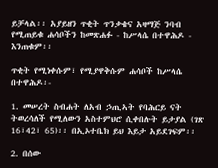ይቻላል፡፡ አያይዘን ጥቂት ጥንቃቄና አዛማጅ ንባብ የሚጠይቁ ሐሳቦችን ከመጽሐፉ - ከሥላሴ በተዋሕዶ - እንጠቁም፡፡

ጥቂት የሚነቀሱም፣ የሚያዋቅሱም ሐሳቦች ከሥላሴ በተዋሕዶ፡-

1. መሠረት ስብሐት ለአብ ኃጢኣት የባሕርይ ናት ትወረሳለች የሚለውን አስተምህሮ ሲቀበሉት ይታያል (ገጽ 16፣42፣ 65)፡፡ በኢኦተቤክ ይህ እይታ አይደገፍም፡፡

2. በሰው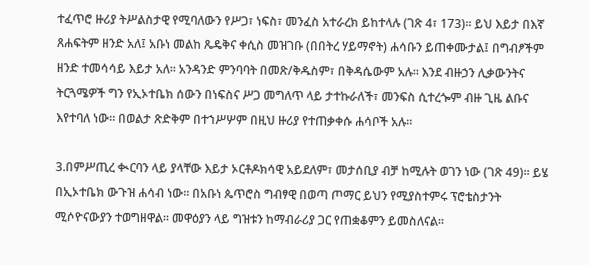ተፈጥሮ ዙሪያ ትሥልስታዊ የሚባለውን የሥጋ፣ ነፍስ፣ መንፈስ አተራረክ ይከተላሉ (ገጽ 4፣ 173)፡፡ ይህ እይታ በእኛ ጸሐፍትም ዘንድ አለ፤ አቡነ መልከ ጼዴቅና ቀሲስ መዝገቡ (በበትረ ሃይማኖት) ሐሳቡን ይጠቀሙታል፤ በግብፆችም ዘንድ ተመሳሳይ እይታ አለ፡፡ አንዳንድ ምንባባት በመጽ/ቅዱስም፣ በቅዳሴውም አሉ፡፡ እንደ ብዙኃን ሊቃውንትና ትርጓሜዎች ግን የኢኦተቤክ ሰውን በነፍስና ሥጋ መግለጥ ላይ ታተኩራለች፣ መንፍስ ሲተረጐም ብዙ ጊዜ ልቡና እየተባለ ነው፡፡ በወልታ ጽድቅም በተኀሥሦም በዚህ ዙሪያ የተጠቃቀሱ ሐሳቦች አሉ፡፡

3.በምሥጢረ ቊርባን ላይ ያላቸው እይታ ኦርቶዶክሳዊ አይደለም፣ መታሰቢያ ብቻ ከሚሉት ወገን ነው (ገጽ 49)፡፡ ይሄ በኢኦተቤክ ውጉዝ ሐሳብ ነው፡፡ በአቡነ ጴጥሮስ ግብፃዊ በወጣ ጦማር ይህን የሚያስተምሩ ፕሮቴስታንት ሚሶዮናውያን ተወግዘዋል፡፡ መዋዕያን ላይ ግዝቱን ከማብራሪያ ጋር የጠቋቆምን ይመስለናል፡፡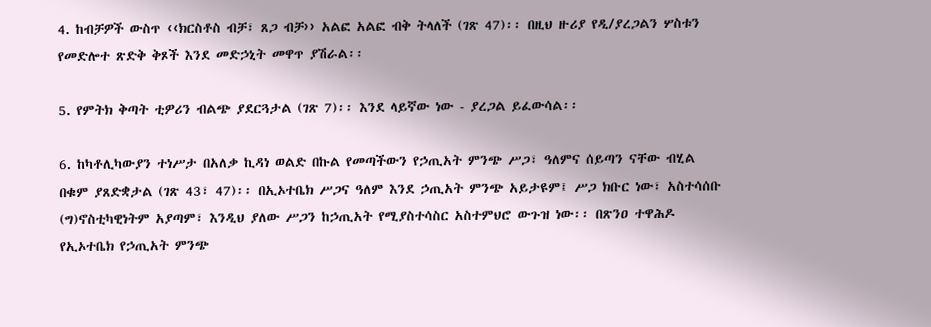4. ከብቻዎች ውስጥ ‹‹ክርስቶስ ብቻ፣ ጸጋ ብቻ›› አልፎ አልፎ ብቅ ትላለች (ገጽ 47)፡፡ በዚህ ዙሪያ የዲ/ያረጋልን ሦስቱን የመድሎተ ጽድቅ ቅጾች እንደ መድኃኒት መዋጥ ያሽራል፡፡

5. የምትክ ቅጣት ቲዎሪን ብልጭ ያደርጓታል (ገጽ 7)፡፡ እንደ ላይኛው ነው - ያረጋል ይፈውሳል፡፡

6. ከካቶሊካውያን ተነሥታ በአለቃ ኪዳነ ወልድ በኩል የመጣችውን የኃጢአት ምንጭ ሥጋ፣ ዓለምና ሰይጣን ናቸው ብሂል በቁም ያጸድቋታል (ገጽ 43፣ 47)፡፡ በኢኦተቤክ ሥጋና ዓለም እንደ ኃጢአት ምንጭ አይታዩም፤ ሥጋ ክቡር ነው፣ አስተሳሰቡ (ግ)ኖስቲካዊነትም አያጣም፣ እንዲህ ያለው ሥጋን ከኃጢአት የሚያስተሳስር አስተምህሮ ውጉዝ ነው፡፡ በጽንዐ ተዋሕዶ የኢኦተቤክ የኃጢአት ምንጭ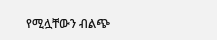የሚሏቸውን ብልጭ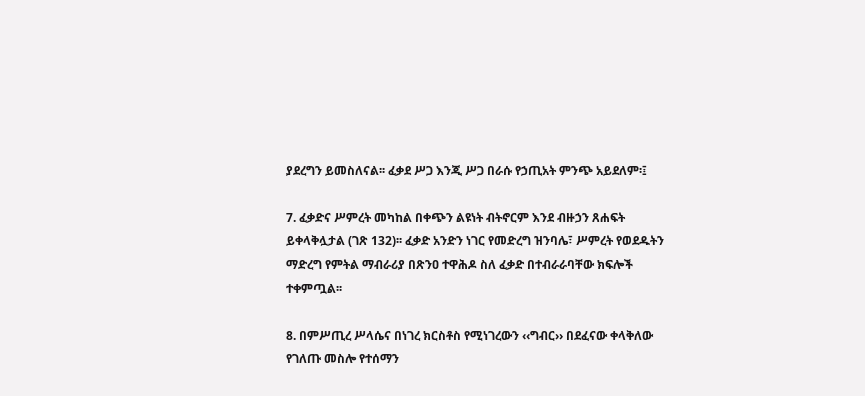ያደረግን ይመስለናል፡፡ ፈቃደ ሥጋ እንጂ ሥጋ በራሱ የኃጢአት ምንጭ አይደለም፡፤

7. ፈቃድና ሥምረት መካከል በቀጭን ልዩነት ብትኖርም እንደ ብዙኃን ጸሐፍት ይቀላቅሏታል (ገጽ 132)፡፡ ፈቃድ አንድን ነገር የመድረግ ዝንባሌ፣ ሥምረት የወደዱትን ማድረግ የምትል ማብራሪያ በጽንዐ ተዋሕዶ ስለ ፈቃድ በተብራራባቸው ክፍሎች ተቀምጧል፡፡

8. በምሥጢረ ሥላሴና በነገረ ክርስቶስ የሚነገረውን ‹‹ግብር›› በደፈናው ቀላቅለው የገለጡ መስሎ የተሰማን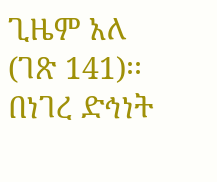ጊዜም አለ (ገጽ 141)፡፡ በነገረ ድኅነት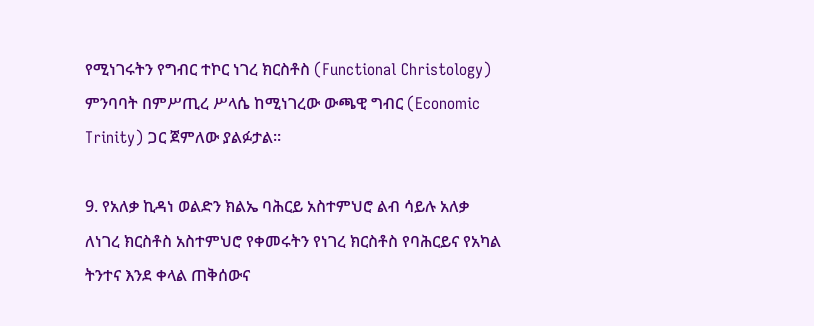የሚነገሩትን የግብር ተኮር ነገረ ክርስቶስ (Functional Christology) ምንባባት በምሥጢረ ሥላሴ ከሚነገረው ውጫዊ ግብር (Economic Trinity) ጋር ጀምለው ያልፉታል፡፡

9. የአለቃ ኪዳነ ወልድን ክልኤ ባሕርይ አስተምህሮ ልብ ሳይሉ አለቃ ለነገረ ክርስቶስ አስተምህሮ የቀመሩትን የነገረ ክርስቶስ የባሕርይና የአካል ትንተና እንደ ቀላል ጠቅሰውና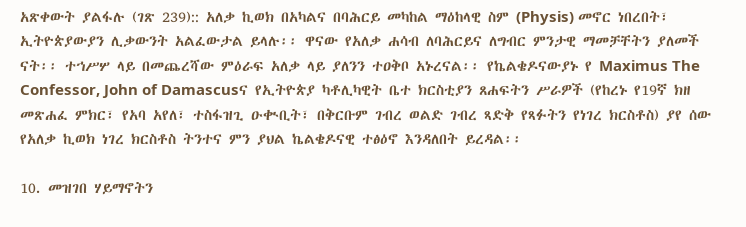አጽቀውት ያልፋሉ (ገጽ 239):: አለቃ ኪወክ በአካልና በባሕርይ መካከል ማዕከላዊ ስም (Physis) መኖር ነበረበት፣ ኢትዮጵያውያን ሊቃውንት አልፈውታል ይላሉ፡፡ ዋናው የአለቃ ሐሳብ ለባሕርይና ለግብር ምንታዊ ማመቻቸትን ያለመች ናት፡፡ ተኀሥሦ ላይ በመጨረሻው ምዕራፍ አለቃ ላይ ያለንን ተዐቅቦ አኑረናል፡፡ የኬልቄዶናውያኑ የ Maximus The Confessor, John of Damascusና የኢትዮጵያ ካቶሊካዊት ቤተ ክርስቲያን ጸሐፍትን ሥራዎች (የከረኑ የ19ኛ ክዘ መጽሐፈ ምክር፣ የአባ አየለ፣ ተስፋዝጊ ዑቊቢት፣ በቅርቡም ገብረ ወልድ ገብረ ጻድቅ የጻፉትን የነገረ ክርስቶስ) ያየ ሰው የአለቃ ኪወክ ነገረ ክርስቶስ ትንተና ምን ያህል ኬልቄዶናዊ ተፅዕኖ እንዳለበት ይረዳል፡፡

10. መዝገበ ሃይማኖትን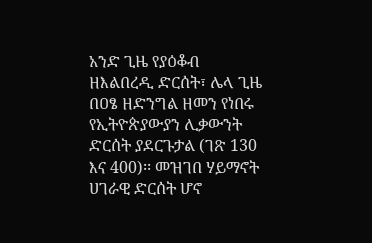አንድ ጊዜ የያዕቆብ ዘእልበረዲ ድርሰት፣ ሌላ ጊዜ  በዐፄ ዘድንግል ዘመን የነበሩ የኢትዮጵያውያን ሊቃውንት ድርሰት ያደርጉታል (ገጽ 130 እና 400)፡፡ መዝገበ ሃይማኖት ሀገራዊ ድርሰት ሆኖ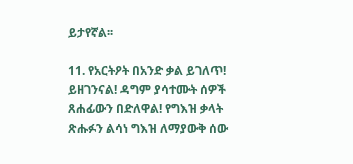ይታየኛል፡፡

11. የአርትዖት በአንድ ቃል ይገለጥ! ይዘገንናል! ዳግም ያሳተሙት ሰዎች ጸሐፊውን በድለዋል! የግእዝ ቃላት ጽሑፉን ልሳነ ግእዝ ለማያውቅ ሰው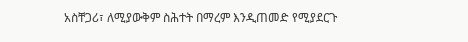አስቸጋሪ፣ ለሚያውቅም ስሕተት በማረም እንዲጠመድ የሚያደርጉ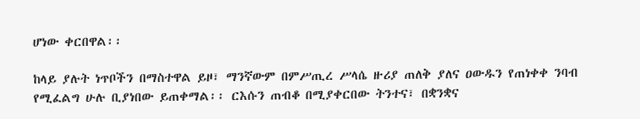ሆነው ቀርበዋል፡፡

ከላይ ያሉት ነጥቦችን በማስተዋል ይዞ፣ ማንኛውም በምሥጢረ ሥላሴ ዙሪያ ጠለቅ ያለና ዐውዱን የጠነቀቀ ንባብ የሚፈልግ ሁሉ ቢያነበው ይጠቀማል፡፡ ርእሱን ጠብቆ በሚያቀርበው ትንተና፣ በቋንቋና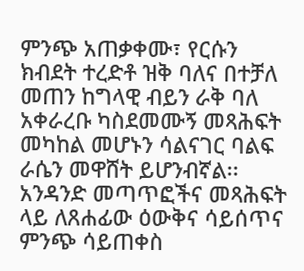ምንጭ አጠቃቀሙ፣ የርሱን ክብደት ተረድቶ ዝቅ ባለና በተቻለ መጠን ከግላዊ ብይን ራቅ ባለ አቀራረቡ ካስደመሙኝ መጻሕፍት መካከል መሆኑን ሳልናገር ባልፍ ራሴን መዋሸት ይሆንብኛል፡፡ አንዳንድ መጣጥፎችና መጻሕፍት ላይ ለጸሐፊው ዕውቅና ሳይሰጥና ምንጭ ሳይጠቀስ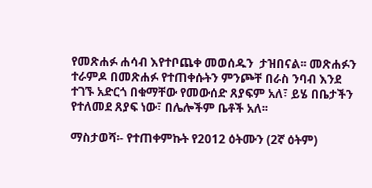የመጽሐፉ ሐሳብ እየተቦጨቀ መወሰዱን  ታዝበናል፡፡ መጽሐፉን ተራምዶ በመጽሐፉ የተጠቀሱትን ምንጮቸ በራስ ንባብ እንደ ተገኙ አድርጎ በቁማቸው የመውሰድ ጸያፍም አለ፣ ይሄ በቤታችን የተለመደ ጸያፍ ነው፣ በሌሎችም ቤቶች አለ፡፡

ማስታወሻ፡- የተጠቀምኩት የ2012 ዕትሙን (2ኛ ዕትም)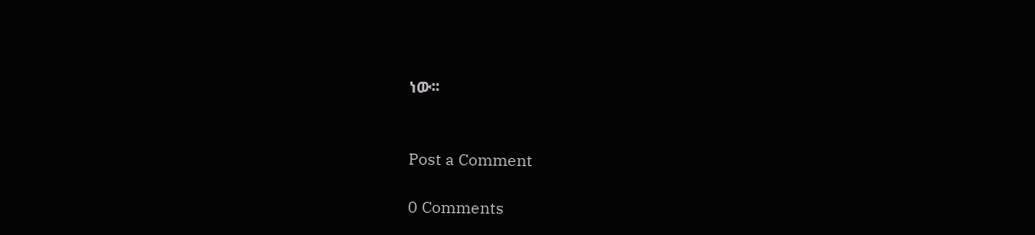ነው፡፡


Post a Comment

0 Comments